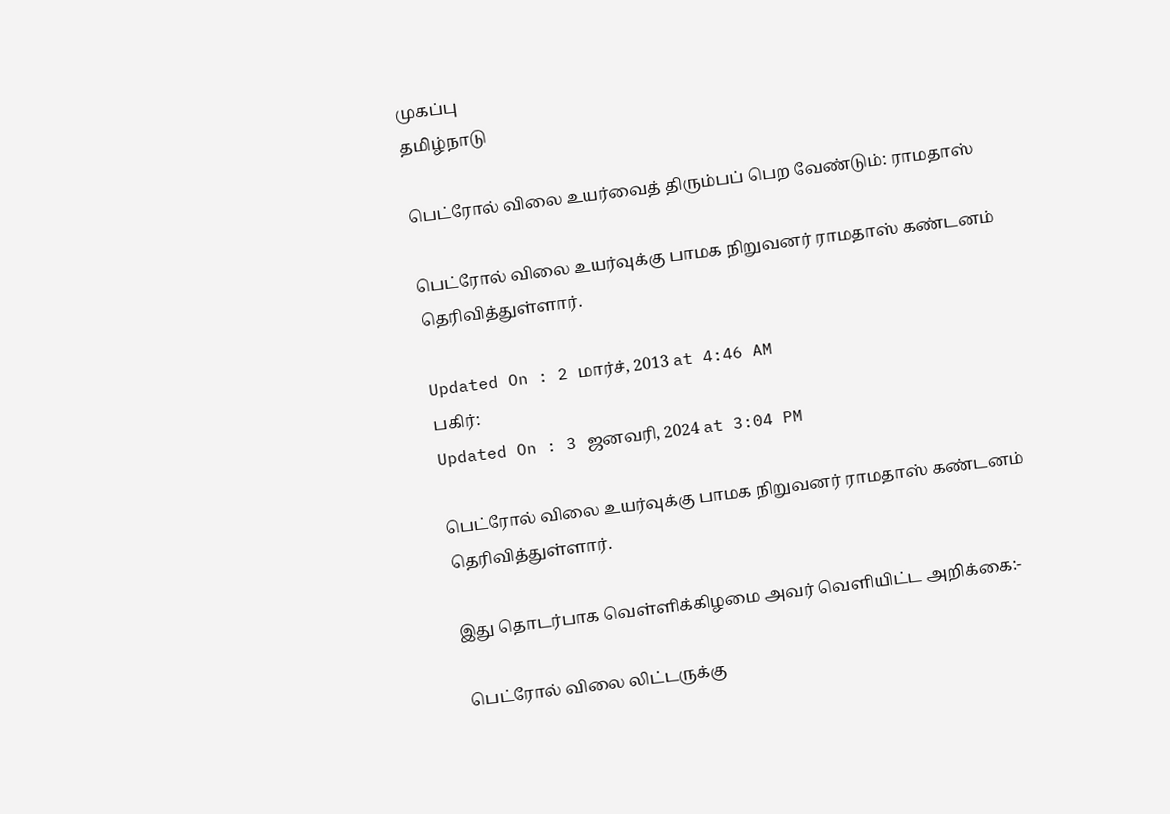முகப்பு
தமிழ்நாடு

பெட்ரோல் விலை உயர்வைத் திரும்பப் பெற வேண்டும்: ராமதாஸ்

பெட்ரோல் விலை உயர்வுக்கு பாமக நிறுவனர் ராமதாஸ் கண்டனம் தெரிவித்துள்ளார்.

Updated On : 2 மார்ச், 2013 at 4:46 AM
பகிர்:
Updated On : 3 ஜனவரி, 2024 at 3:04 PM

பெட்ரோல் விலை உயர்வுக்கு பாமக நிறுவனர் ராமதாஸ் கண்டனம் தெரிவித்துள்ளார்.

இது தொடர்பாக வெள்ளிக்கிழமை அவர் வெளியிட்ட அறிக்கை:-

 பெட்ரோல் விலை லிட்டருக்கு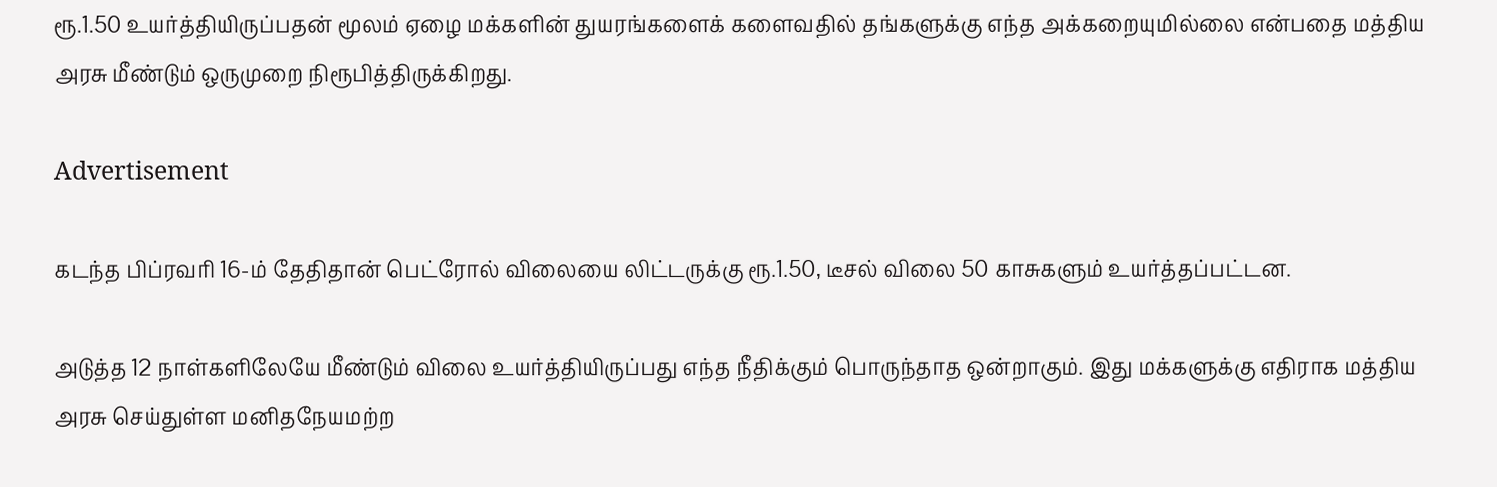ரூ.1.50 உயர்த்தியிருப்பதன் மூலம் ஏழை மக்களின் துயரங்களைக் களைவதில் தங்களுக்கு எந்த அக்கறையுமில்லை என்பதை மத்திய அரசு மீண்டும் ஒருமுறை நிரூபித்திருக்கிறது.

Advertisement

கடந்த பிப்ரவரி 16-ம் தேதிதான் பெட்ரோல் விலையை லிட்டருக்கு ரூ.1.50, டீசல் விலை 50 காசுகளும் உயர்த்தப்பட்டன.

அடுத்த 12 நாள்களிலேயே மீண்டும் விலை உயர்த்தியிருப்பது எந்த நீதிக்கும் பொருந்தாத ஒன்றாகும். இது மக்களுக்கு எதிராக மத்திய அரசு செய்துள்ள மனிதநேயமற்ற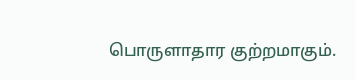பொருளாதார குற்றமாகும்.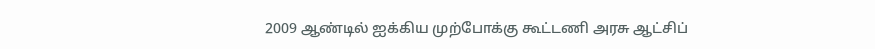2009 ஆண்டில் ஐக்கிய முற்போக்கு கூட்டணி அரசு ஆட்சிப்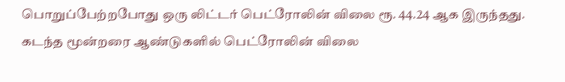பொறுப்பேற்றபோது ஒரு லிட்டர் பெட்ரோலின் விலை ரூ. 44.24 ஆக இருந்தது. கடந்த மூன்றரை ஆண்டுகளில் பெட்ரோலின் விலை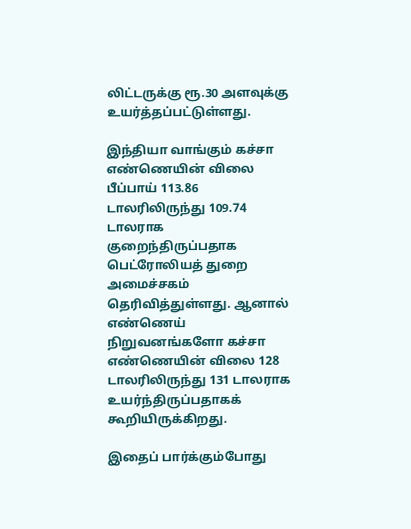லிட்டருக்கு ரூ.30 அளவுக்கு உயர்த்தப்பட்டுள்ளது.

இந்தியா வாங்கும் கச்சா எண்ணெயின் விலை பீப்பாய் 113.86 டாலரிலிருந்து 109.74 டாலராக குறைந்திருப்பதாக பெட்ரோலியத் துறை அமைச்சகம் தெரிவித்துள்ளது. ஆனால் எண்ணெய் நிறுவனங்களோ கச்சா எண்ணெயின் விலை 128 டாலரிலிருந்து 131 டாலராக உயர்ந்திருப்பதாகக் கூறியிருக்கிறது.

இதைப் பார்க்கும்போது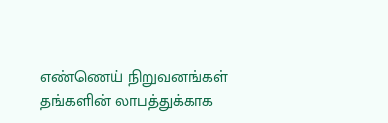எண்ணெய் நிறுவனங்கள் தங்களின் லாபத்துக்காக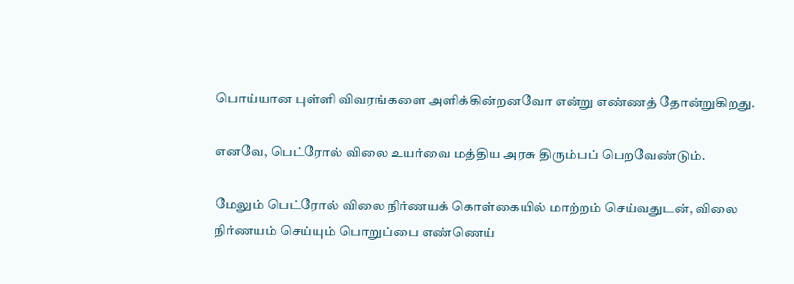பொய்யான புள்ளி விவரங்களை அளிக்கின்றனவோ என்று எண்ணத் தோன்றுகிறது.

எனவே, பெட்ரோல் விலை உயர்வை மத்திய அரசு திரும்பப் பெறவேண்டும்.

மேலும் பெட்ரோல் விலை நிர்ணயக் கொள்கையில் மாற்றம் செய்வதுடன், விலை நிர்ணயம் செய்யும் பொறுப்பை எண்ணெய்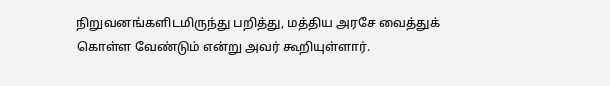நிறுவனங்களிடமிருந்து பறித்து, மத்திய அரசே வைத்துக் கொள்ள வேண்டும் என்று அவர் கூறியுள்ளார்.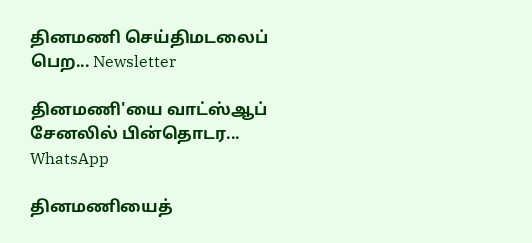தினமணி செய்திமடலைப் பெற... Newsletter

தினமணி'யை வாட்ஸ்ஆப் சேனலில் பின்தொடர... WhatsApp

தினமணியைத்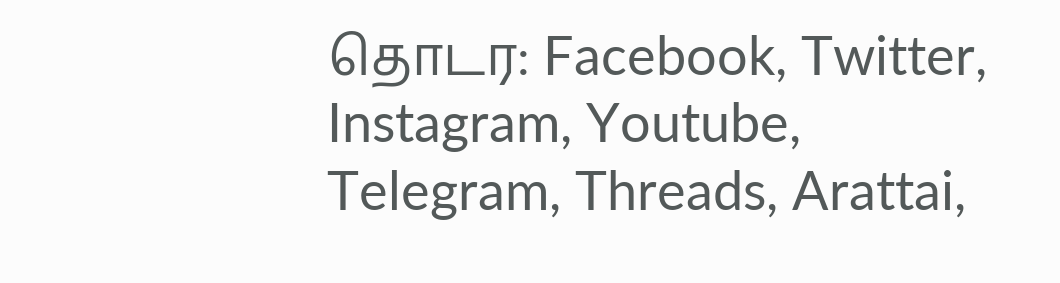தொடர: Facebook, Twitter, Instagram, Youtube, Telegram, Threads, Arattai,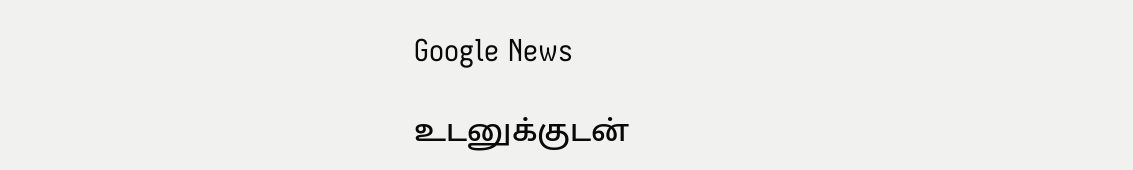Google News

உடனுக்குடன்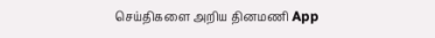செய்திகளை அறிய தினமணி App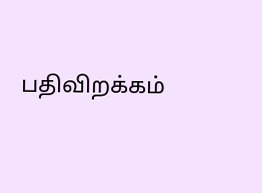பதிவிறக்கம்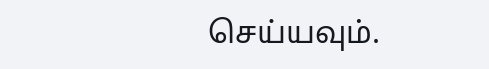செய்யவும்.